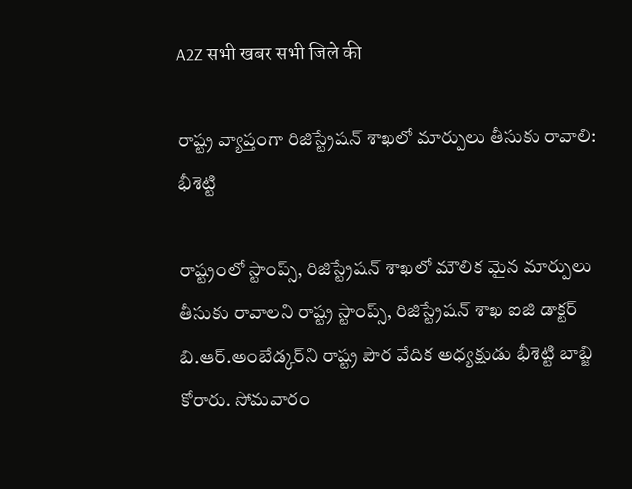A2Z सभी खबर सभी जिले की

రాష్ట్ర వ్యాప్తంగా రిజిస్ట్రేషన్‌ శాఖలో మార్పులు తీసుకు రావాలి: భీశెట్టి

రాష్ట్రంలో స్టాంప్స్‌, రిజిస్ట్రేషన్‌ శాఖలో మౌలిక మైన మార్పులు తీసుకు రావాలని రాష్ట్ర స్టాంప్స్‌, రిజిస్ట్రేషన్‌ శాఖ ఐజి డాక్టర్‌ బి.ఆర్‌.అంబేడ్కర్‌ని రాష్ట్ర పౌర వేదిక అధ్యక్షుడు భీశెట్టి బాబ్జి కోరారు. సోమవారం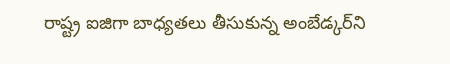రాష్ట్ర ఐజిగా బాధ్యతలు తీసుకున్న అంబేడ్కర్‌ని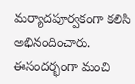మర్యాదపూర్వకంగా కలిసి అభినందించారు.
ఈసందర్భంగా మంచి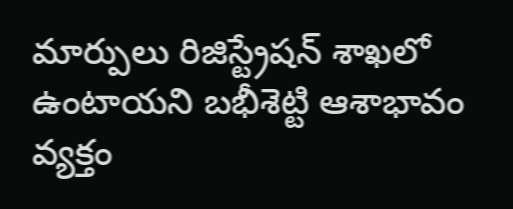మార్పులు రిజిస్ట్రేషన్‌ శాఖలో ఉంటాయని బభీశెట్టి ఆశాభావం వ్యక్తం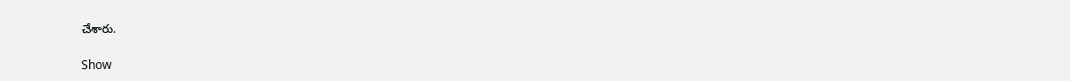చేశారు.

Show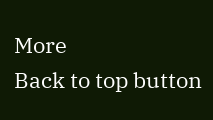More
Back to top button